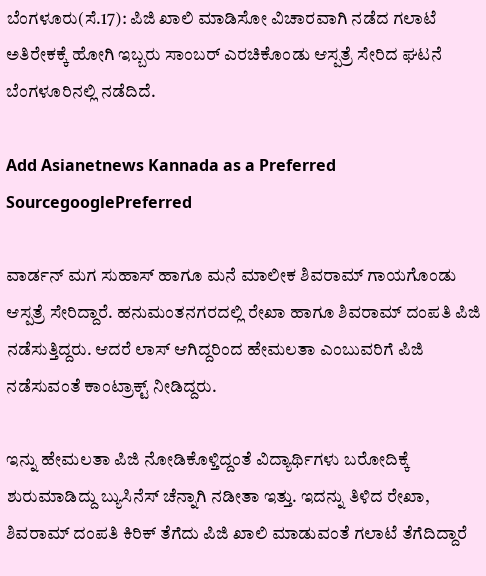ಬೆಂಗಳೂರು(ಸೆ.17): ಪಿಜಿ ಖಾಲಿ ಮಾಡಿಸೋ ವಿಚಾರವಾಗಿ ನಡೆದ ಗಲಾಟೆ ಅತಿರೇಕಕ್ಕೆ ಹೋಗಿ ಇಬ್ಬರು ಸಾಂಬರ್ ಎರಚಿಕೊಂಡು ಆಸ್ಪತ್ರೆ ಸೇರಿದ ಘಟನೆ ಬೆಂಗಳೂರಿನಲ್ಲಿ ನಡೆದಿದೆ.

Add Asianetnews Kannada as a Preferred SourcegooglePreferred

ವಾರ್ಡನ್ ಮಗ ಸುಹಾಸ್ ಹಾಗೂ ಮನೆ ಮಾಲೀಕ ಶಿವರಾಮ್ ಗಾಯಗೊಂಡು ಆಸ್ಪತ್ರೆ ಸೇರಿದ್ದಾರೆ. ಹನುಮಂತನಗರದಲ್ಲಿ ರೇಖಾ ಹಾಗೂ ಶಿವರಾಮ್ ದಂಪತಿ ಪಿಜಿ ನಡೆಸುತ್ತಿದ್ದರು. ಆದರೆ ಲಾಸ್ ಆಗಿದ್ದರಿಂದ ಹೇಮಲತಾ ಎಂಬುವರಿಗೆ ಪಿಜಿ ನಡೆಸುವಂತೆ ಕಾಂಟ್ರಾಕ್ಟ್ ನೀಡಿದ್ದರು.

ಇನ್ನು ಹೇಮಲತಾ ಪಿಜಿ ನೋಡಿಕೊಳ್ತಿದ್ದಂತೆ ವಿದ್ಯಾರ್ಥಿಗಳು ಬರೋದಿಕ್ಕೆ ಶುರುಮಾಡಿದ್ದು ಬ್ಯುಸಿನೆಸ್ ಚೆನ್ನಾಗಿ ನಡೀತಾ ಇತ್ತು. ಇದನ್ನು ತಿಳಿದ ರೇಖಾ, ಶಿವರಾಮ್ ದಂಪತಿ ಕಿರಿಕ್ ತೆಗೆದು ಪಿಜಿ ಖಾಲಿ ಮಾಡುವಂತೆ ಗಲಾಟೆ ತೆಗೆದಿದ್ದಾರೆ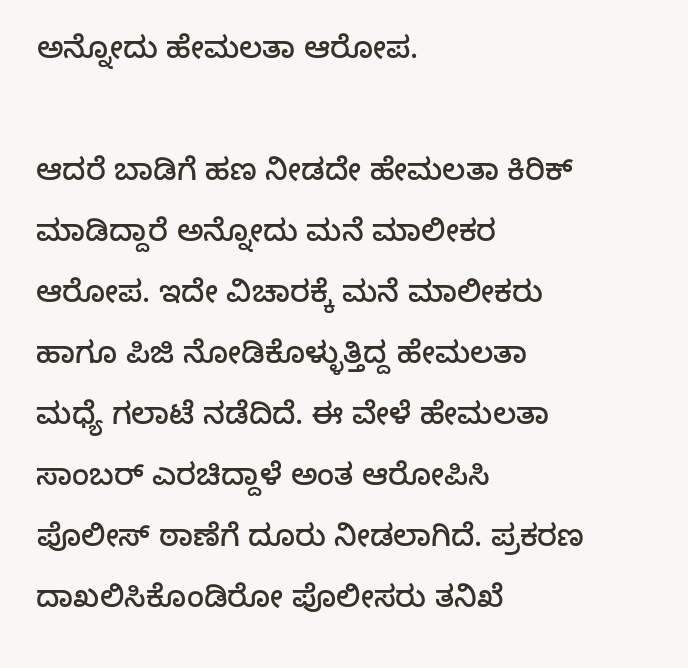ಅನ್ನೋದು ಹೇಮಲತಾ ಆರೋಪ.

ಆದರೆ ಬಾಡಿಗೆ ಹಣ ನೀಡದೇ ಹೇಮಲತಾ ಕಿರಿಕ್ ಮಾಡಿದ್ದಾರೆ ಅನ್ನೋದು ಮನೆ ಮಾಲೀಕರ ಆರೋಪ. ಇದೇ ವಿಚಾರಕ್ಕೆ ಮನೆ ಮಾಲೀಕರು ಹಾಗೂ ಪಿಜಿ ನೋಡಿಕೊಳ್ಳುತ್ತಿದ್ದ ಹೇಮಲತಾ ಮಧ್ಯೆ ಗಲಾಟೆ ನಡೆದಿದೆ. ಈ ವೇಳೆ ಹೇಮಲತಾ ಸಾಂಬರ್ ಎರಚಿದ್ದಾಳೆ ಅಂತ ಆರೋಪಿಸಿ ಪೊಲೀಸ್ ಠಾಣೆಗೆ ದೂರು ನೀಡಲಾಗಿದೆ. ಪ್ರಕರಣ ದಾಖಲಿಸಿಕೊಂಡಿರೋ ಪೊಲೀಸರು ತನಿಖೆ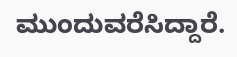ಮುಂದುವರೆಸಿದ್ದಾರೆ.